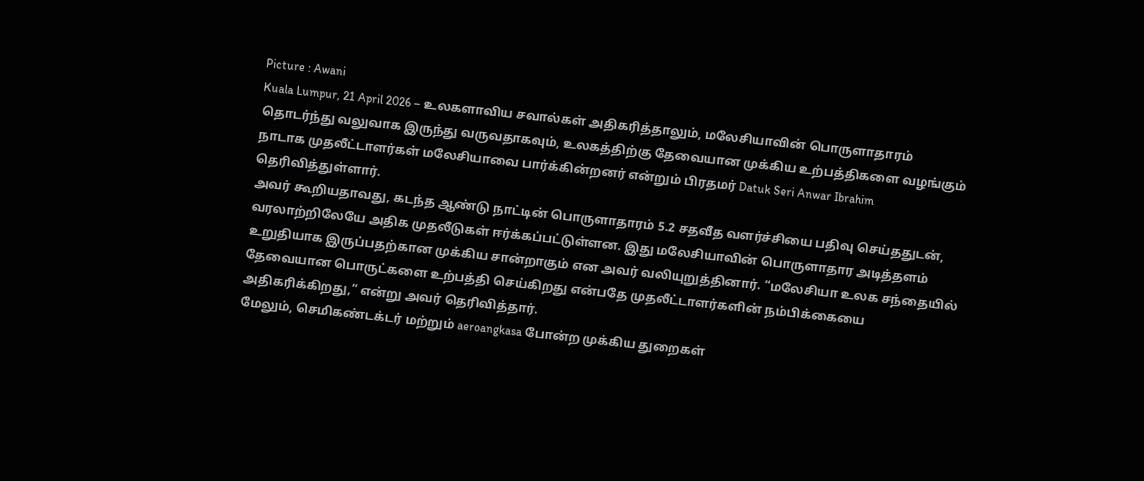Picture : Awani
Kuala Lumpur, 21 April 2026 – உலகளாவிய சவால்கள் அதிகரித்தாலும், மலேசியாவின் பொருளாதாரம் தொடர்ந்து வலுவாக இருந்து வருவதாகவும், உலகத்திற்கு தேவையான முக்கிய உற்பத்திகளை வழங்கும் நாடாக முதலீட்டாளர்கள் மலேசியாவை பார்க்கின்றனர் என்றும் பிரதமர் Datuk Seri Anwar Ibrahim தெரிவித்துள்ளார்.
அவர் கூறியதாவது, கடந்த ஆண்டு நாட்டின் பொருளாதாரம் 5.2 சதவீத வளர்ச்சியை பதிவு செய்ததுடன், வரலாற்றிலேயே அதிக முதலீடுகள் ஈர்க்கப்பட்டுள்ளன. இது மலேசியாவின் பொருளாதார அடித்தளம் உறுதியாக இருப்பதற்கான முக்கிய சான்றாகும் என அவர் வலியுறுத்தினார். “மலேசியா உலக சந்தையில் தேவையான பொருட்களை உற்பத்தி செய்கிறது என்பதே முதலீட்டாளர்களின் நம்பிக்கையை அதிகரிக்கிறது,” என்று அவர் தெரிவித்தார்.
மேலும், செமிகண்டக்டர் மற்றும் aeroangkasa போன்ற முக்கிய துறைகள்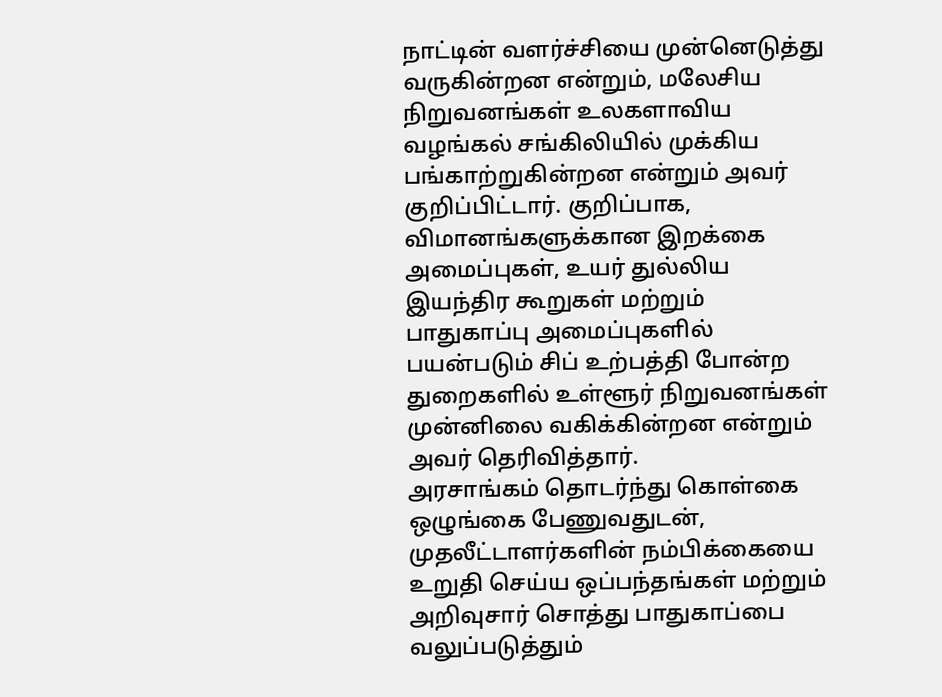நாட்டின் வளர்ச்சியை முன்னெடுத்து வருகின்றன என்றும், மலேசிய நிறுவனங்கள் உலகளாவிய வழங்கல் சங்கிலியில் முக்கிய பங்காற்றுகின்றன என்றும் அவர் குறிப்பிட்டார். குறிப்பாக, விமானங்களுக்கான இறக்கை அமைப்புகள், உயர் துல்லிய இயந்திர கூறுகள் மற்றும் பாதுகாப்பு அமைப்புகளில் பயன்படும் சிப் உற்பத்தி போன்ற துறைகளில் உள்ளூர் நிறுவனங்கள் முன்னிலை வகிக்கின்றன என்றும் அவர் தெரிவித்தார்.
அரசாங்கம் தொடர்ந்து கொள்கை ஒழுங்கை பேணுவதுடன், முதலீட்டாளர்களின் நம்பிக்கையை உறுதி செய்ய ஒப்பந்தங்கள் மற்றும் அறிவுசார் சொத்து பாதுகாப்பை வலுப்படுத்தும்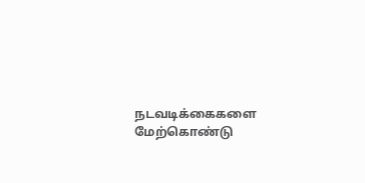நடவடிக்கைகளை மேற்கொண்டு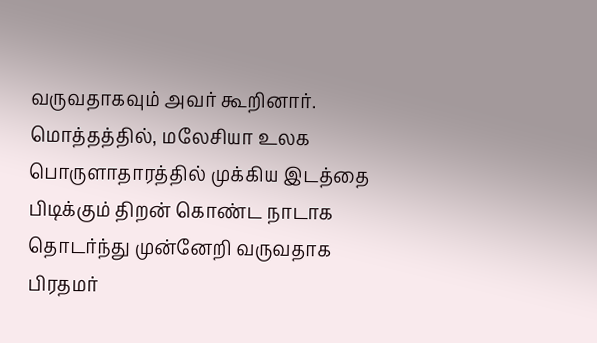வருவதாகவும் அவர் கூறினார். மொத்தத்தில், மலேசியா உலக பொருளாதாரத்தில் முக்கிய இடத்தை பிடிக்கும் திறன் கொண்ட நாடாக தொடர்ந்து முன்னேறி வருவதாக பிரதமர்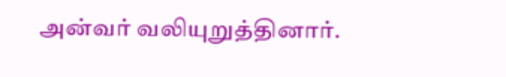அன்வர் வலியுறுத்தினார்.